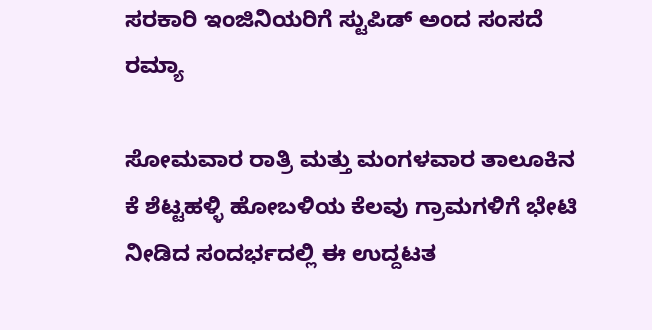ಸರಕಾರಿ ಇಂಜಿನಿಯರಿಗೆ ಸ್ಟುಪಿಡ್ ಅಂದ ಸಂಸದೆ ರಮ್ಯಾ

ಸೋಮವಾರ ರಾತ್ರಿ ಮತ್ತು ಮಂಗಳವಾರ ತಾಲೂಕಿನ ಕೆ ಶೆಟ್ಟಹಳ್ಳಿ ಹೋಬಳಿಯ ಕೆಲವು ಗ್ರಾಮಗಳಿಗೆ ಭೇಟಿ ನೀಡಿದ ಸಂದರ್ಭದಲ್ಲಿ ಈ ಉದ್ದಟತ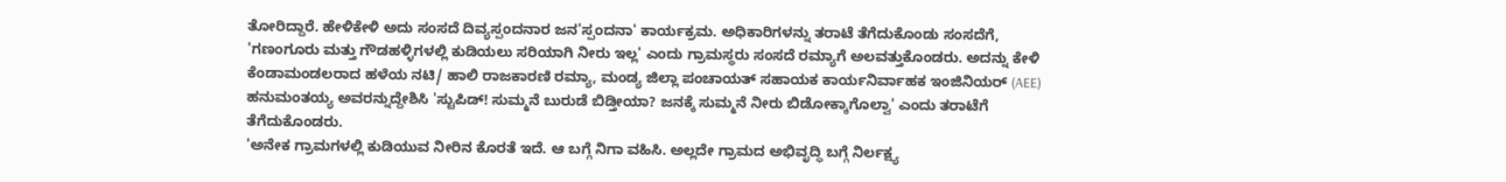ತೋರಿದ್ದಾರೆ. ಹೇಳಿಕೇಳಿ ಅದು ಸಂಸದೆ ದಿವ್ಯಸ್ಪಂದನಾರ ಜನ'ಸ್ಪಂದನಾ' ಕಾರ್ಯಕ್ರಮ. ಅಧಿಕಾರಿಗಳನ್ನು ತರಾಟೆ ತೆಗೆದುಕೊಂಡು ಸಂಸದೆಗೆ,
'ಗಣಂಗೂರು ಮತ್ತು ಗೌಡಹಳ್ಳಿಗಳಲ್ಲಿ ಕುಡಿಯಲು ಸರಿಯಾಗಿ ನೀರು ಇಲ್ಲ' ಎಂದು ಗ್ರಾಮಸ್ಥರು ಸಂಸದೆ ರಮ್ಯಾಗೆ ಅಲವತ್ತುಕೊಂಡರು. ಅದನ್ನು ಕೇಳಿ ಕೆಂಡಾಮಂಡಲರಾದ ಹಳೆಯ ನಟಿ/ ಹಾಲಿ ರಾಜಕಾರಣಿ ರಮ್ಯಾ, ಮಂಡ್ಯ ಜಿಲ್ಲಾ ಪಂಚಾಯತ್ ಸಹಾಯಕ ಕಾರ್ಯನಿರ್ವಾಹಕ ಇಂಜಿನಿಯರ್ (AEE) ಹನುಮಂತಯ್ಯ ಅವರನ್ನುದ್ದೇಶಿಸಿ 'ಸ್ಟುಪಿಡ್! ಸುಮ್ಮನೆ ಬುರುಡೆ ಬಿಡ್ತೀಯಾ? ಜನಕ್ಕೆ ಸುಮ್ಮನೆ ನೀರು ಬಿಡೋಕ್ಕಾಗೊಲ್ವಾ' ಎಂದು ತರಾಟೆಗೆ ತೆಗೆದುಕೊಂಡರು.
'ಅನೇಕ ಗ್ರಾಮಗಳಲ್ಲಿ ಕುಡಿಯುವ ನೀರಿನ ಕೊರತೆ ಇದೆ. ಆ ಬಗ್ಗೆ ನಿಗಾ ವಹಿಸಿ. ಅಲ್ಲದೇ ಗ್ರಾಮದ ಅಭಿವೃದ್ಧಿ ಬಗ್ಗೆ ನಿರ್ಲಕ್ಷ್ಯ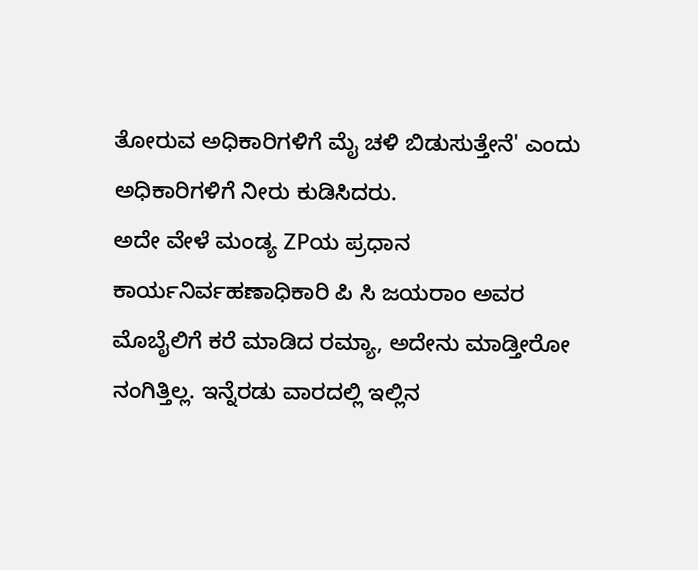ತೋರುವ ಅಧಿಕಾರಿಗಳಿಗೆ ಮೈ ಚಳಿ ಬಿಡುಸುತ್ತೇನೆ' ಎಂದು ಅಧಿಕಾರಿಗಳಿಗೆ ನೀರು ಕುಡಿಸಿದರು.
ಅದೇ ವೇಳೆ ಮಂಡ್ಯ ZPಯ ಪ್ರಧಾನ ಕಾರ್ಯನಿರ್ವಹಣಾಧಿಕಾರಿ ಪಿ ಸಿ ಜಯರಾಂ ಅವರ ಮೊಬೈಲಿಗೆ ಕರೆ ಮಾಡಿದ ರಮ್ಯಾ, ಅದೇನು ಮಾಡ್ತೀರೋ ನಂಗಿತ್ತಿಲ್ಲ. ಇನ್ನೆರಡು ವಾರದಲ್ಲಿ ಇಲ್ಲಿನ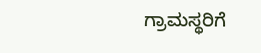ಗ್ರಾಮಸ್ಥರಿಗೆ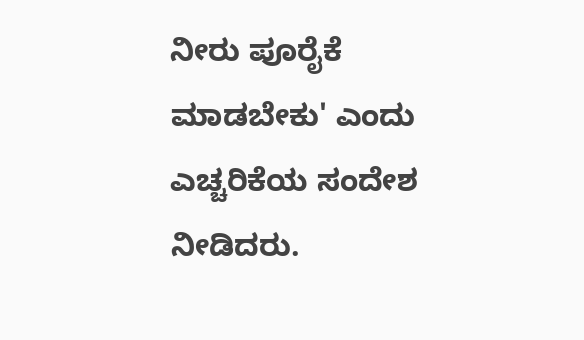ನೀರು ಪೂರೈಕೆ ಮಾಡಬೇಕು' ಎಂದು ಎಚ್ಚರಿಕೆಯ ಸಂದೇಶ ನೀಡಿದರು.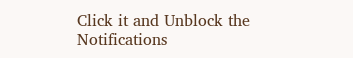Click it and Unblock the Notifications